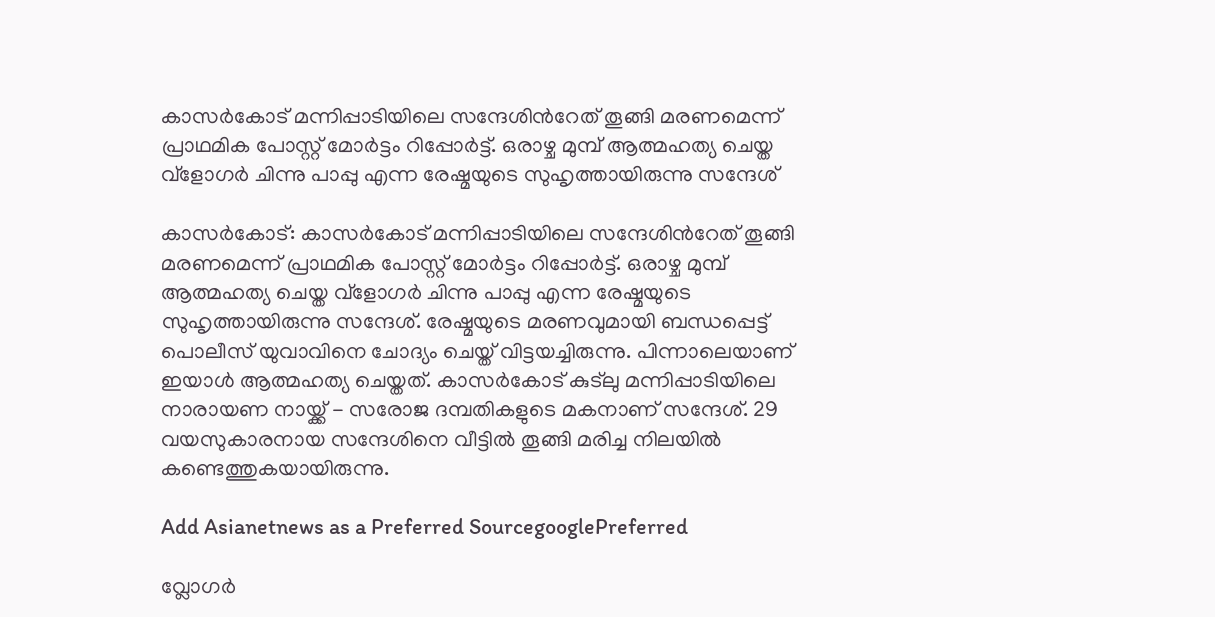കാസർകോട് മന്നിപ്പാടിയിലെ സന്ദേശിന്‍റേത് തൂങ്ങി മരണമെന്ന് പ്രാഥമിക പോസ്റ്റ് മോർട്ടം റിപ്പോർട്ട്. ഒരാഴ്ച മുമ്പ് ആത്മഹത്യ ചെയ്ത വ്ളോഗർ ചിന്നു പാപ്പു എന്ന രേഷ്മയുടെ സുഹൃത്തായിരുന്നു സന്ദേശ്

കാസർകോട്: കാസർകോട് മന്നിപ്പാടിയിലെ സന്ദേശിന്‍റേത് തൂങ്ങി മരണമെന്ന് പ്രാഥമിക പോസ്റ്റ് മോർട്ടം റിപ്പോർട്ട്. ഒരാഴ്ച മുമ്പ് ആത്മഹത്യ ചെയ്ത വ്ളോഗർ ചിന്നു പാപ്പു എന്ന രേഷ്മയുടെ സുഹൃത്തായിരുന്നു സന്ദേശ്. രേഷ്മയുടെ മരണവുമായി ബന്ധപ്പെട്ട് പൊലീസ് യുവാവിനെ ചോദ്യം ചെയ്ത് വിട്ടയച്ചിരുന്നു. പിന്നാലെയാണ് ഇയാൾ ആത്മഹത്യ ചെയ്തത്. കാസർകോട് കുട്‌ലു മന്നിപ്പാടിയിലെ നാരായണ നായ്ക്ക് - സരോജ ദമ്പതികളുടെ മകനാണ് സന്ദേശ്. 29 വയസുകാരനായ സന്ദേശിനെ വീട്ടിൽ തൂങ്ങി മരിച്ച നിലയിൽ കണ്ടെത്തുകയായിരുന്നു.

Add Asianetnews as a Preferred SourcegooglePreferred

വ്ലോഗർ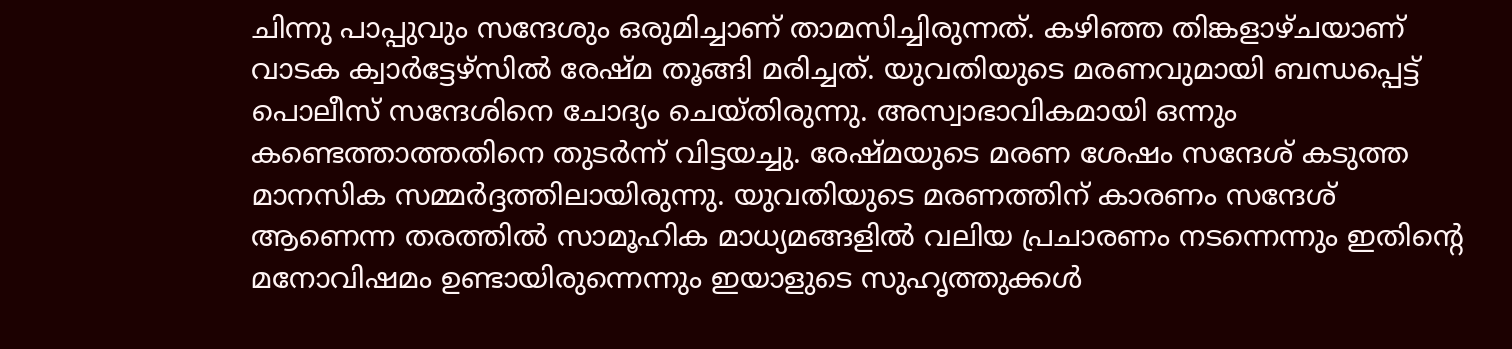ചിന്നു പാപ്പുവും സന്ദേശും ഒരുമിച്ചാണ് താമസിച്ചിരുന്നത്. കഴിഞ്ഞ തിങ്കളാഴ്ചയാണ് വാടക ക്വാർട്ടേഴ്സിൽ രേഷ്മ തൂങ്ങി മരിച്ചത്. യുവതിയുടെ മരണവുമായി ബന്ധപ്പെട്ട് പൊലീസ് സന്ദേശിനെ ചോദ്യം ചെയ്തിരുന്നു. അസ്വാഭാവികമായി ഒന്നും കണ്ടെത്താത്തതിനെ തുടർന്ന് വിട്ടയച്ചു. രേഷ്മയുടെ മരണ ശേഷം സന്ദേശ് കടുത്ത മാനസിക സമ്മർദ്ദത്തിലായിരുന്നു. യുവതിയുടെ മരണത്തിന് കാരണം സന്ദേശ് ആണെന്ന തരത്തിൽ സാമൂഹിക മാധ്യമങ്ങളിൽ വലിയ പ്രചാരണം നടന്നെന്നും ഇതിന്‍റെ മനോവിഷമം ഉണ്ടായിരുന്നെന്നും ഇയാളുടെ സുഹൃത്തുക്കൾ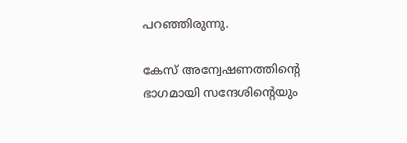പറഞ്ഞിരുന്നു.

കേസ് അന്വേഷണത്തിന്‍റെ ഭാഗമായി സന്ദേശിന്‍റെയും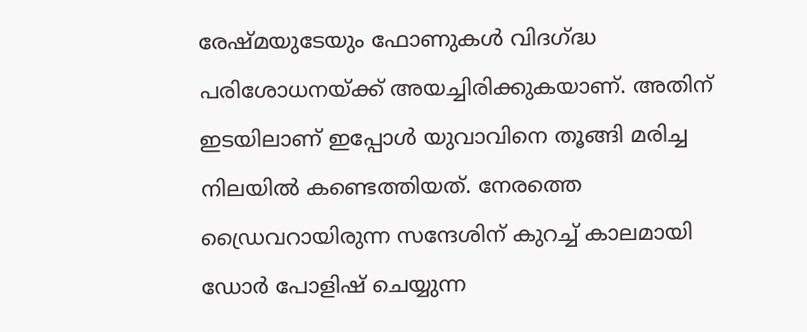രേഷ്മയുടേയും ഫോണുകൾ വിദഗ്ദ്ധ പരിശോധനയ്ക്ക് അയച്ചിരിക്കുകയാണ്. അതിന് ഇടയിലാണ് ഇപ്പോൾ യുവാവിനെ തൂങ്ങി മരിച്ച നിലയിൽ കണ്ടെത്തിയത്. നേരത്തെ ഡ്രൈവറായിരുന്ന സന്ദേശിന് കുറച്ച് കാലമായി ഡോർ പോളിഷ് ചെയ്യുന്ന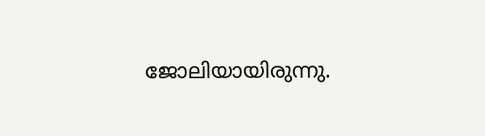ജോലിയായിരുന്നു.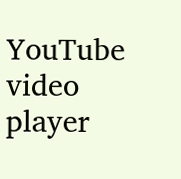YouTube video player